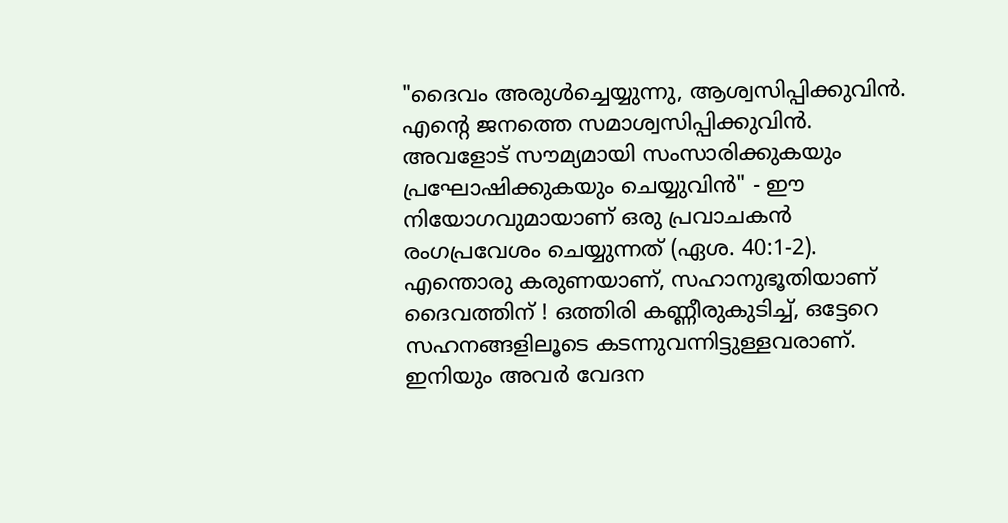"ദൈവം അരുൾച്ചെയ്യുന്നു, ആശ്വസിപ്പിക്കുവിൻ. എൻ്റെ ജനത്തെ സമാശ്വസിപ്പിക്കുവിൻ. അവളോട് സൗമ്യമായി സംസാരിക്കുകയും പ്രഘോഷിക്കുകയും ചെയ്യുവിൻ" - ഈ നിയോഗവുമായാണ് ഒരു പ്രവാചകൻ രംഗപ്രവേശം ചെയ്യുന്നത് (ഏശ. 40:1-2).
എന്തൊരു കരുണയാണ്, സഹാനുഭൂതിയാണ് ദൈവത്തിന് ! ഒത്തിരി കണ്ണീരുകുടിച്ച്, ഒട്ടേറെ സഹനങ്ങളിലൂടെ കടന്നുവന്നിട്ടുള്ളവരാണ്. ഇനിയും അവർ വേദന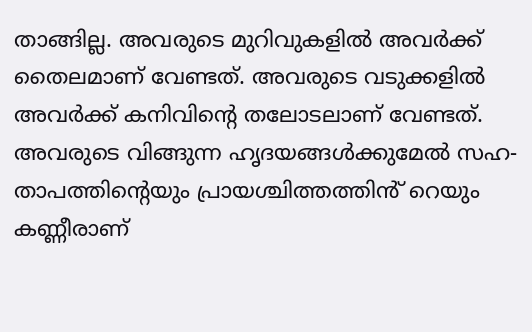താങ്ങില്ല. അവരുടെ മുറിവുകളിൽ അവർക്ക് തൈലമാണ് വേണ്ടത്. അവരുടെ വടുക്കളിൽ അവർക്ക് കനിവിൻ്റെ തലോടലാണ് വേണ്ടത്. അവരുടെ വിങ്ങുന്ന ഹൃദയങ്ങൾക്കുമേൽ സഹ-താപത്തിൻ്റെയും പ്രായശ്ചിത്തത്തിൻ് റെയും കണ്ണീരാണ്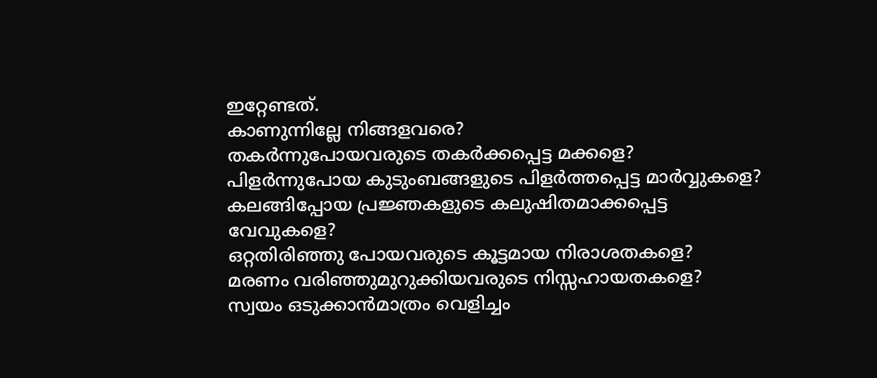ഇറ്റേണ്ടത്.
കാണുന്നില്ലേ നിങ്ങളവരെ?
തകർന്നുപോയവരുടെ തകർക്കപ്പെട്ട മക്കളെ?
പിളർന്നുപോയ കുടുംബങ്ങളുടെ പിളർത്തപ്പെട്ട മാർവ്വുകളെ?
കലങ്ങിപ്പോയ പ്രജ്ഞകളുടെ കലുഷിതമാക്കപ്പെട്ട വേവുകളെ?
ഒറ്റതിരിഞ്ഞു പോയവരുടെ കൂട്ടമായ നിരാശതകളെ?
മരണം വരിഞ്ഞുമുറുക്കിയവരുടെ നിസ്സഹായതകളെ?
സ്വയം ഒടുക്കാൻമാത്രം വെളിച്ചം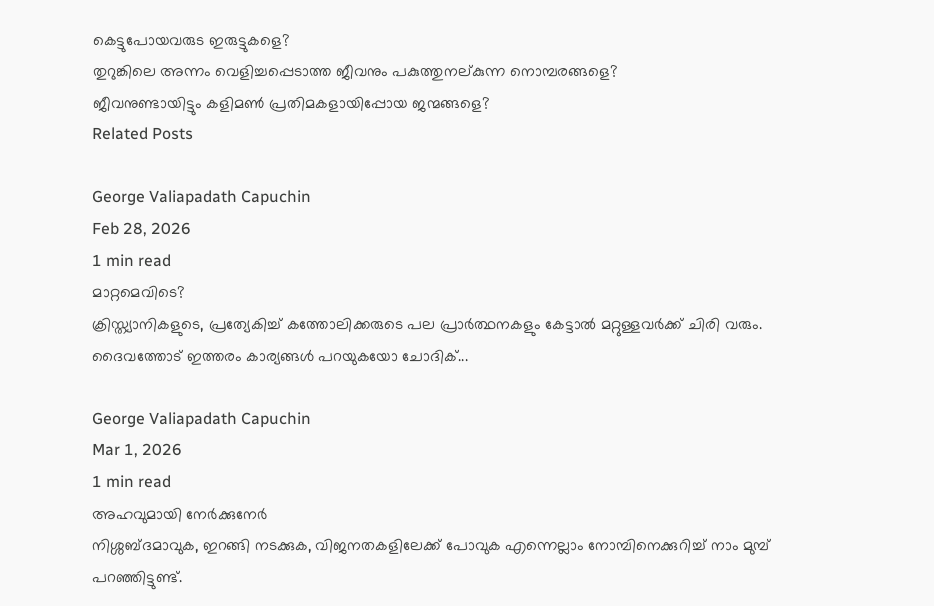കെട്ടുപോയവരുട ഇരുട്ടുകളെ?
തുറുങ്കിലെ അന്നം വെളിച്ചപ്പെടാത്ത ജീവനും പകുത്തുനല്കുന്ന നൊമ്പരങ്ങളെ?
ജീവനുണ്ടായിട്ടും കളിമൺ പ്രതിമകളായിപ്പോയ ജന്മങ്ങളെ?
Related Posts

George Valiapadath Capuchin
Feb 28, 2026
1 min read
മാറ്റമെവിടെ?
ക്രിസ്ത്യാനികളുടെ, പ്രത്യേകിച്ച് കത്തോലിക്കരുടെ പല പ്രാർത്ഥനകളും കേട്ടാൽ മറ്റുള്ളവർക്ക് ചിരി വരും. ദൈവത്തോട് ഇത്തരം കാര്യങ്ങൾ പറയുകയോ ചോദിക്...

George Valiapadath Capuchin
Mar 1, 2026
1 min read
അഹവുമായി നേർക്കുനേർ
നിശ്ശബ്ദമാവുക, ഇറങ്ങി നടക്കുക, വിജനതകളിലേക്ക് പോവുക എന്നെല്ലാം നോമ്പിനെക്കുറിച്ച് നാം മുമ്പ് പറഞ്ഞിട്ടുണ്ട്.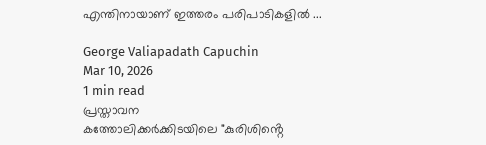എന്തിനായാണ് ഇത്തരം പരിപാടികളിൽ ...

George Valiapadath Capuchin
Mar 10, 2026
1 min read
പ്രസ്താവന
കത്തോലിക്കർക്കിടയിലെ "കുരിശിൻ്റെ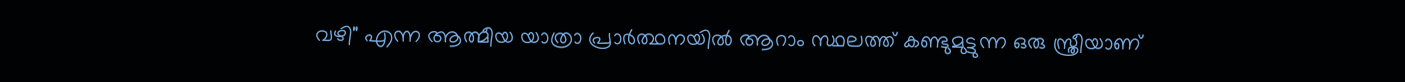വഴി" എന്ന ആത്മീയ യാത്രാ പ്രാർത്ഥനയിൽ ആറാം സ്ഥലത്ത് കണ്ടുമുട്ടുന്ന ഒരു സ്ത്രീയാണ്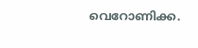വെറോണിക്ക.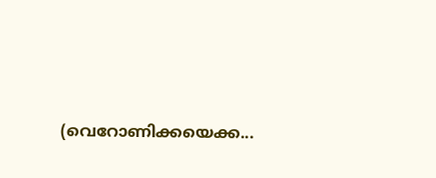(വെറോണിക്കയെക്ക...